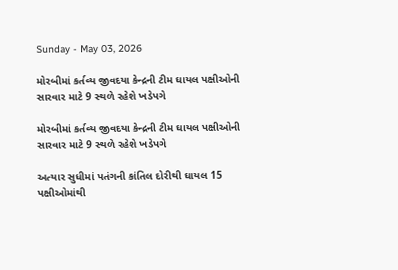Sunday - May 03, 2026

મોરબીમાં કર્તવ્ય જીવદયા કેન્દ્રની ટીમ ઘાયલ પક્ષીઓની સારવાર માટે 9 સ્થળે રહેશે ખડેપગે

મોરબીમાં કર્તવ્ય જીવદયા કેન્દ્રની ટીમ ઘાયલ પક્ષીઓની સારવાર માટે 9 સ્થળે રહેશે ખડેપગે

અત્યાર સુધીમાં પતંગની કાંતિલ દોરીથી ઘાયલ 15 પક્ષીઓમાંથી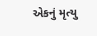એકનું મૃત્યુ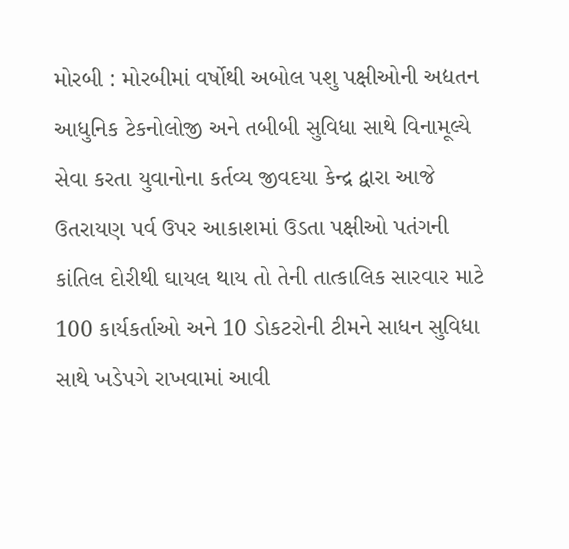મોરબી : મોરબીમાં વર્ષોથી અબોલ પશુ પક્ષીઓની અદ્યતન આધુનિક ટેકનોલોજી અને તબીબી સુવિધા સાથે વિનામૂલ્યે સેવા કરતા યુવાનોના કર્તવ્ય જીવદયા કેન્દ્ર દ્વારા આજે ઉતરાયણ પર્વ ઉપર આકાશમાં ઉડતા પક્ષીઓ પતંગની કાંતિલ દોરીથી ઘાયલ થાય તો તેની તાત્કાલિક સારવાર માટે 100 કાર્યકર્તાઓ અને 10 ડોકટરોની ટીમને સાધન સુવિધા સાથે ખડેપગે રાખવામાં આવી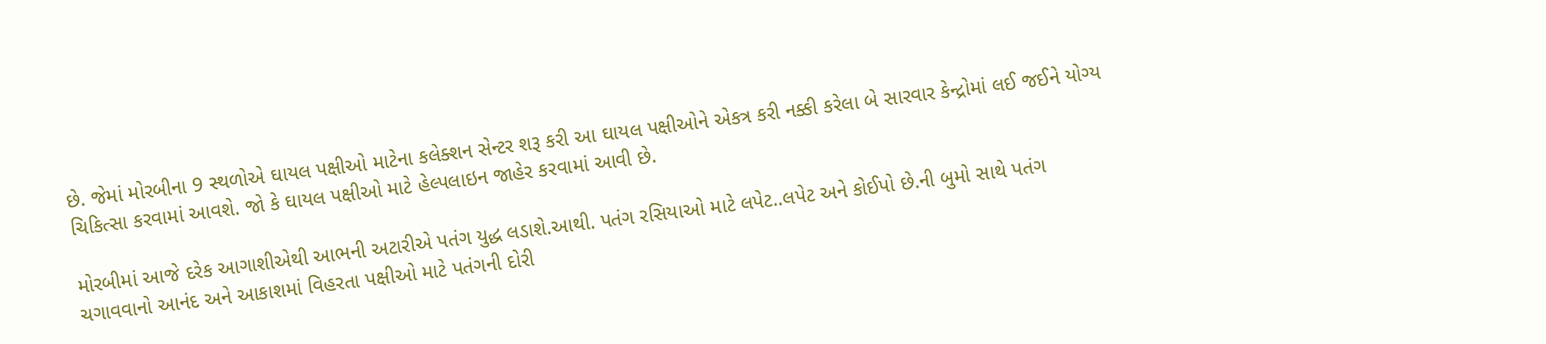છે. જેમાં મોરબીના 9 સ્થળોએ ઘાયલ પક્ષીઓ માટેના કલેક્શન સેન્ટર શરૂ કરી આ ઘાયલ પક્ષીઓને એકત્ર કરી નક્કી કરેલા બે સારવાર કેન્દ્રોમાં લઈ જઈને યોગ્ય ચિકિત્સા કરવામાં આવશે. જો કે ઘાયલ પક્ષીઓ માટે હેલ્પલાઇન જાહેર કરવામાં આવી છે.

મોરબીમાં આજે દરેક આગાશીએથી આભની અટારીએ પતંગ યુદ્ધ લડાશે.આથી. પતંગ રસિયાઓ માટે લપેટ..લપેટ અને કોઈપો છે.ની બુમો સાથે પતંગ ચગાવવાનો આનંદ અને આકાશમાં વિહરતા પક્ષીઓ માટે પતંગની દોરી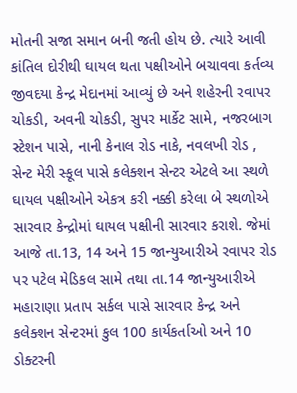મોતની સજા સમાન બની જતી હોય છે. ત્યારે આવી કાંતિલ દોરીથી ઘાયલ થતા પક્ષીઓને બચાવવા કર્તવ્ય જીવદયા કેન્દ્ર મેદાનમાં આવ્યું છે અને શહેરની રવાપર ચોકડી, અવની ચોકડી, સુપર માર્કેટ સામે, નજરબાગ સ્ટેશન પાસે, નાની કેનાલ રોડ નાકે, નવલખી રોડ , સેન્ટ મેરી સ્કૂલ પાસે કલેક્શન સેન્ટર એટલે આ સ્થળે ઘાયલ પક્ષીઓને એકત્ર કરી નક્કી કરેલા બે સ્થળોએ સારવાર કેન્દ્રોમાં ઘાયલ પક્ષીની સારવાર કરાશે. જેમાં આજે તા.13, 14 અને 15 જાન્યુઆરીએ રવાપર રોડ પર પટેલ મેડિકલ સામે તથા તા.14 જાન્યુઆરીએ મહારાણા પ્રતાપ સર્કલ પાસે સારવાર કેન્દ્ર અને કલેક્શન સેન્ટરમાં કુલ 100 કાર્યકર્તાઓ અને 10 ડોક્ટરની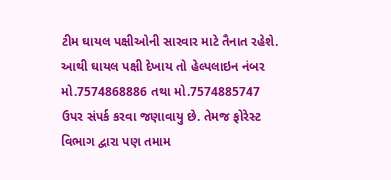ટીમ ઘાયલ પક્ષીઓની સારવાર માટે તૈનાત રહેશે. આથી ઘાયલ પક્ષી દેખાય તો હેલ્પલાઇન નંબર મો.7574868886 તથા મો.7574885747 ઉપર સંપર્ક કરવા જણાવાયુ છે. તેમજ ફોરેસ્ટ વિભાગ દ્વારા પણ તમામ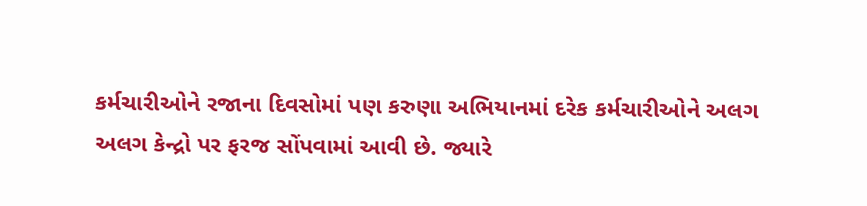કર્મચારીઓને રજાના દિવસોમાં પણ કરુણા અભિયાનમાં દરેક કર્મચારીઓને અલગ અલગ કેન્દ્રો પર ફરજ સોંપવામાં આવી છે. જ્યારે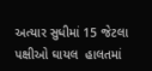અત્યાર સુધીમાં 15 જેટલા પક્ષીઓ ઘાયલ  હાલતમાં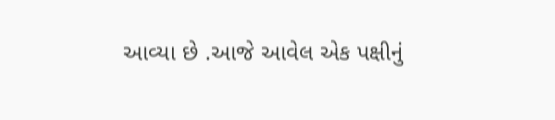આવ્યા છે .આજે આવેલ એક પક્ષીનું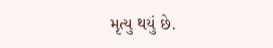મૃત્યુ થયું છે.